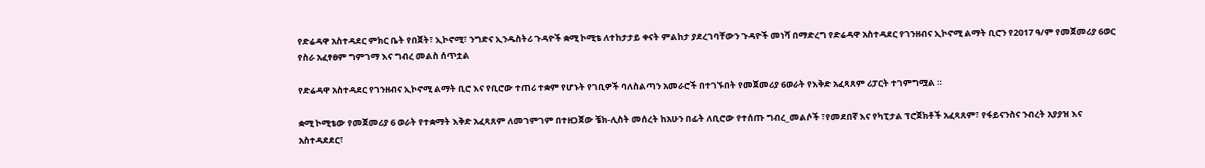የድሬዳዋ አስተዳደር ምክር ቤት የበጀት፣ ኢኮኖሚ፣ ንግድና ኢንዱስትሪ ጉዳዮች ቋሚ ኮሚቴ ለተከታታይ ቀናት ምልከታ ያደረገባቸውን ጉዳዮች መነሻ በማድረግ የድሬዳዋ አስተዳደር የገንዘብና ኢኮኖሚ ልማት ቢሮን የ2017 ዓ/ም የመጀመሪያ 6ወር የስራ አፈፃፀም ግምገማ እና ግብረ መልስ ሰጥቷል

የድሬዳዋ አስተዳደር የገንዘብና ኢኮኖሚ ልማት ቢሮ እና የቢሮው ተጠሪ ተቋም የሆኑት የገቢዎች ባለስልጣን አመራሮች በተገኙበት የመጀመሪያ 6ወራት የእቅድ አፈጻጸም ሪፓርት ተገምግሟል ።

ቋሚ ኮሚቴው የመጀመሪያ 6 ወራት የተቋማት እቅድ አፈጻጸም ለመገምገም በተዘጋጀው ቼክ-ሊስት መሰረት ከአሁን በፊት ለቢሮው የተሰጡ ግብረ_መልሶች ፣የመደበኛ እና የካፒታል ፕሮጀክቶች አፈጻጸም፣ የፋይናንስና ንብረት አያያዝ እና አስተዳደደር፣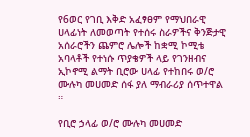የ6ወር የገቢ እቅድ አፈፃፀም የማህበራዊ ሀላፊነት ለመወጣት የተሰሩ ስራዎችና ቅንጅታዊ አሰራሮችን ጨምሮ ሌሎች ከቋሚ ኮሚቴ አባላቶች የተነሱ ጥያቄዎች ላይ የገንዘብና ኢኮኖሚ ልማት ቢሮው ሀላፊ የተከበሩ ወ/ሮ ሙሉካ መሀመድ ሰፋ ያለ ማብራሪያ ሰጥተዋል ።

የቢሮ ኃላፊ ወ/ሮ ሙሉካ መሀመድ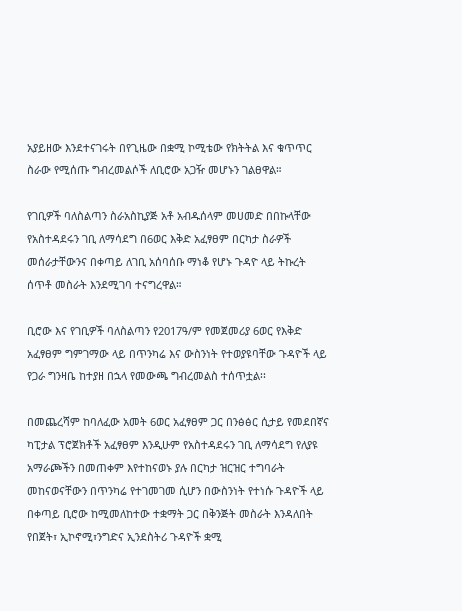አያይዘው እንደተናገሩት በየጊዜው በቋሚ ኮሚቴው የክትትል እና ቁጥጥር ስራው የሚሰጡ ግብረመልሶች ለቢሮው አጋዥ መሆኑን ገልፀዋል።

የገቢዎች ባለስልጣን ስራአስኪያጅ አቶ አብዱሰላም መሀመድ በበኩላቸው የአስተዳደሩን ገቢ ለማሳደግ በ6ወር እቅድ አፈፃፀም በርካታ ስራዎች መሰራታቸውንና በቀጣይ ለገቢ አሰባሰቡ ማነቆ የሆኑ ጉዳዮ ላይ ትኩረት ሰጥቶ መስራት እንደሚገባ ተናግረዋል።

ቢሮው እና የገቢዎች ባለስልጣን የ2017ዓ/ም የመጀመሪያ 6ወር የእቅድ አፈፃፀም ግምገማው ላይ በጥንካሬ እና ውስንነት የተወያዩባቸው ጉዳዮች ላይ የጋራ ግንዛቤ ከተያዘ በኋላ የመውጫ ግብረመልስ ተሰጥቷል፡፡

በመጨረሻም ከባለፈው አመት 6ወር አፈፃፀም ጋር በንፅፅር ሲታይ የመደበኛና ካፒታል ፕሮጀክቶች አፈፃፀም እንዲሁም የአስተዳደሩን ገቢ ለማሳደግ የለያዩ አማራጮችን በመጠቀም እየተከናወኑ ያሉ በርካታ ዝርዝር ተግባራት መከናወናቸውን በጥንካሬ የተገመገመ ሲሆን በውስንነት የተነሱ ጉዳዮች ላይ በቀጣይ ቢሮው ከሚመለከተው ተቋማት ጋር በቅንጅት መስራት እንዳለበት የበጀት፣ ኢኮኖሚ፣ንግድና ኢንደስትሪ ጉዳዮች ቋሚ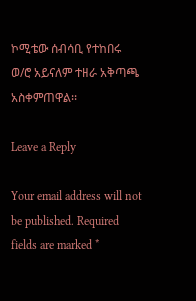ኮሚቴው ሰብሳቢ የተከበሩ ወ/ሮ አይናለም ተዘራ አቅጣጫ አስቀምጠዋል፡፡

Leave a Reply

Your email address will not be published. Required fields are marked *